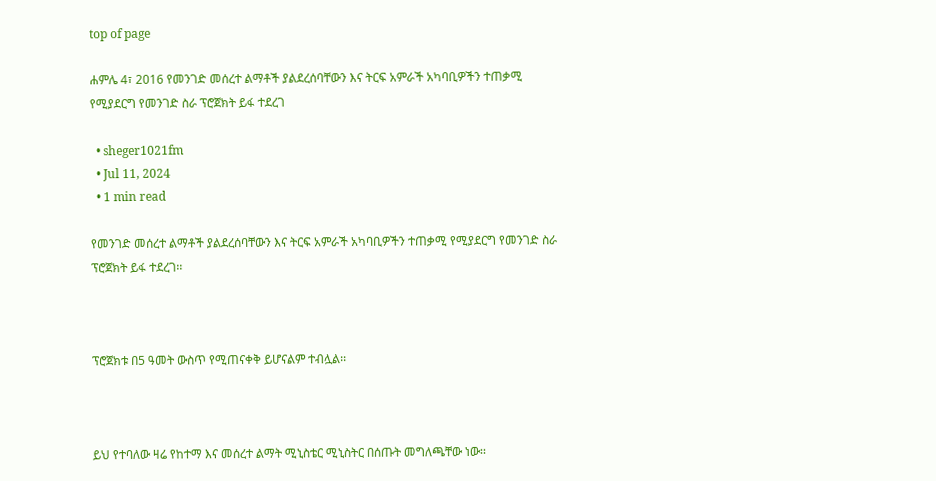top of page

ሐምሌ 4፣ 2016 የመንገድ መሰረተ ልማቶች ያልደረሰባቸውን እና ትርፍ አምራች አካባቢዎችን ተጠቃሚ የሚያደርግ የመንገድ ስራ ፕሮጀክት ይፋ ተደረገ

  • sheger1021fm
  • Jul 11, 2024
  • 1 min read

የመንገድ መሰረተ ልማቶች ያልደረሰባቸውን እና ትርፍ አምራች አካባቢዎችን ተጠቃሚ የሚያደርግ የመንገድ ስራ ፕሮጀክት ይፋ ተደረገ፡፡



ፕሮጀክቱ በ5 ዓመት ውስጥ የሚጠናቀቅ ይሆናልም ተብሏል፡፡



ይህ የተባለው ዛሬ የከተማ እና መሰረተ ልማት ሚኒስቴር ሚኒስትር በሰጡት መግለጫቸው ነው፡፡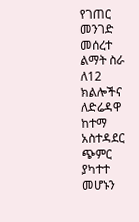የገጠር መንገድ መሰረተ ልማት ስራ ለ12 ክልሎችና ለድሬዳዋ ከተማ አስተዳደር ጭምር ያካተተ መሆኑን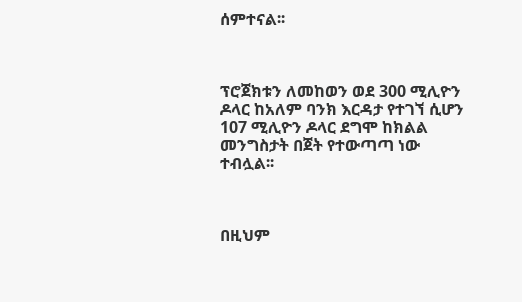ሰምተናል፡፡



ፕሮጀክቱን ለመከወን ወደ 300 ሚሊዮን ዶላር ከአለም ባንክ እርዳታ የተገኘ ሲሆን 107 ሚሊዮን ዶላር ደግሞ ከክልል መንግስታት በጀት የተውጣጣ ነው ተብሏል፡፡



በዚህም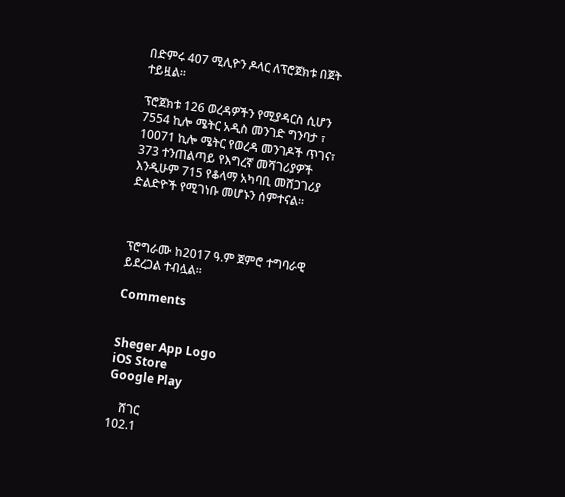በድምሩ 407 ሚሊዮን ዶላር ለፕሮጀክቱ በጀት ተይዟል፡፡

ፕሮጀክቱ 126 ወረዳዎችን የሚያዳርስ ሲሆን 7554 ኪሎ ሜትር አዲስ መንገድ ግንባታ ፣ 10071 ኪሎ ሜትር የወረዳ መንገዶች ጥገና፣ 373 ተንጠልጣይ የእግረኛ መሻገሪያዎች እንዲሁም 715 የቆላማ አካባቢ መሸጋገሪያ ድልድዮች የሚገነቡ መሆኑን ሰምተናል፡፡



ፕሮግራሙ ከ2017 ዓ.ም ጀምሮ ተግባራዊ ይደረጋል ተብሏል፡፡

Comments


Sheger App Logo
iOS Store
Google Play

    ሸገር
102.1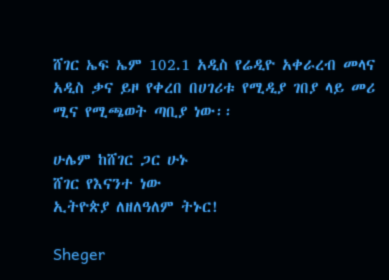ሸገር ኤፍ ኤም 102.1 አዲስ የሬዲዮ አቀራረብ መላና አዲስ ቃና ይዞ የቀረበ በሀገሪቱ የሚዲያ ገበያ ላይ መሪ ሚና የሚጫወት ጣቢያ ነው፡፡

ሁሌም ከሸገር ጋር ሁኑ
ሸገር የእናንተ ነው
ኢትዮጵያ ለዘለዓለም ትኑር!

Sheger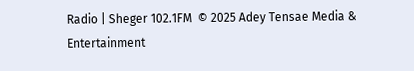Radio | Sheger 102.1FM  © 2025 Adey Tensae Media & Entertainment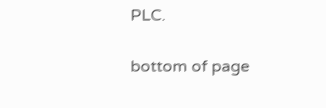PLC.

bottom of page